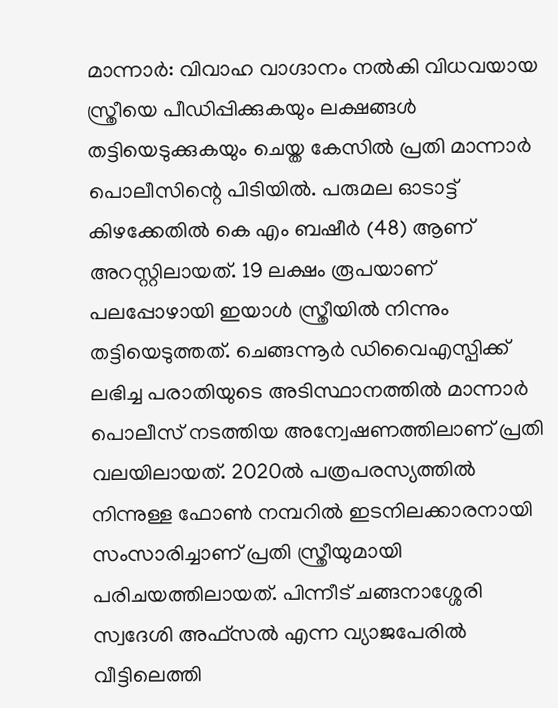മാന്നാർ: വിവാഹ വാഗ്ദാനം നൽകി വിധവയായ സ്ത്രീയെ പീഡിപ്പിക്കുകയും ലക്ഷങ്ങൾ തട്ടിയെടുക്കുകയും ചെയ്ത കേസിൽ പ്രതി മാന്നാർ പൊലീസിന്റെ പിടിയിൽ. പരുമല ഓടാട്ട് കിഴക്കേതിൽ കെ എം ബഷീർ (48) ആണ് അറസ്റ്റിലായത്. 19 ലക്ഷം രൂപയാണ് പലപ്പോഴായി ഇയാൾ സ്ത്രീയിൽ നിന്നും തട്ടിയെടുത്തത്. ചെങ്ങന്നൂർ ഡിവൈഎസ്പിക്ക് ലഭിച്ച പരാതിയുടെ അടിസ്ഥാനത്തിൽ മാന്നാർ പൊലീസ് നടത്തിയ അന്വേഷണത്തിലാണ് പ്രതി വലയിലായത്. 2020ൽ പത്രപരസ്യത്തിൽ നിന്നുള്ള ഫോൺ നമ്പറിൽ ഇടനിലക്കാരനായി സംസാരിച്ചാണ് പ്രതി സ്ത്രീയുമായി പരിചയത്തിലായത്. പിന്നീട് ചങ്ങനാശ്ശേരി സ്വദേശി അഫ്സൽ എന്ന വ്യാജപേരിൽ വീട്ടിലെത്തി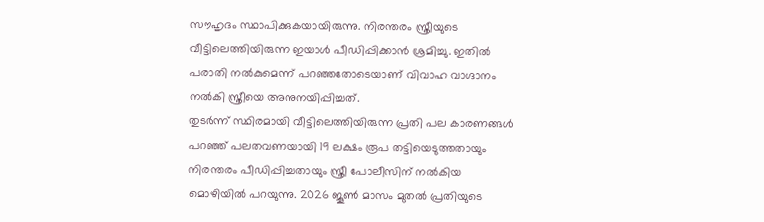സൗഹൃദം സ്ഥാപിക്കുകയായിരുന്നു. നിരന്തരം സ്ത്രീയുടെ വീട്ടിലെത്തിയിരുന്ന ഇയാൾ പീഡിപ്പിക്കാൻ ശ്രമിച്ചു. ഇതിൽ പരാതി നൽകുമെന്ന് പറഞ്ഞതോടെയാണ് വിവാഹ വാഗ്ദാനം നൽകി സ്ത്രീയെ അനുനയിപ്പിച്ചത്.
തുടർന്ന് സ്ഥിരമായി വീട്ടിലെത്തിയിരുന്ന പ്രതി പല കാരണങ്ങൾ പറഞ്ഞ് പലതവണയായി 19 ലക്ഷം രൂപ തട്ടിയെടുത്തതായും നിരന്തരം പീഡിപ്പിച്ചതായും സ്ത്രീ പോലീസിന് നൽകിയ മൊഴിയിൽ പറയുന്നു. 2026 ജൂൺ മാസം മുതൽ പ്രതിയുടെ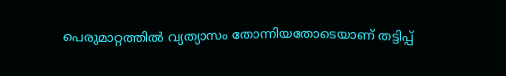പെരുമാറ്റത്തിൽ വ്യത്യാസം തോന്നിയതോടെയാണ് തട്ടിപ്പ്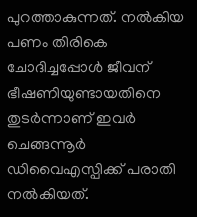പുറത്താകുന്നത്. നൽകിയ പണം തിരികെ ചോദിച്ചപ്പോൾ ജീവന് ഭീഷണിയുണ്ടായതിനെ തുടർന്നാണ് ഇവർ ചെങ്ങന്നൂർ ഡിവൈഎസ്പിക്ക് പരാതി നൽകിയത്.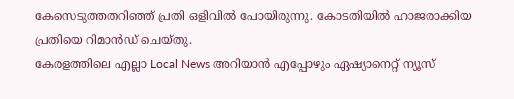കേസെടുത്തതറിഞ്ഞ് പ്രതി ഒളിവിൽ പോയിരുന്നു. കോടതിയിൽ ഹാജരാക്കിയ പ്രതിയെ റിമാൻഡ് ചെയ്തു.
കേരളത്തിലെ എല്ലാ Local News അറിയാൻ എപ്പോഴും ഏഷ്യാനെറ്റ് ന്യൂസ്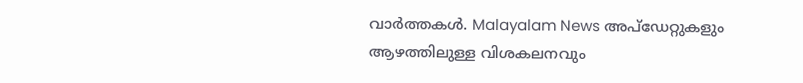വാർത്തകൾ. Malayalam News അപ്ഡേറ്റുകളും ആഴത്തിലുള്ള വിശകലനവും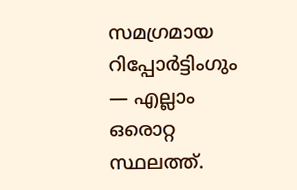സമഗ്രമായ റിപ്പോർട്ടിംഗും — എല്ലാം ഒരൊറ്റ സ്ഥലത്ത്.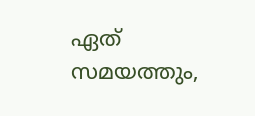ഏത് സമയത്തും,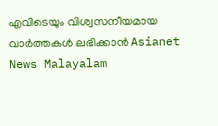എവിടെയും വിശ്വസനീയമായ വാർത്തകൾ ലഭിക്കാൻ Asianet News Malayalam